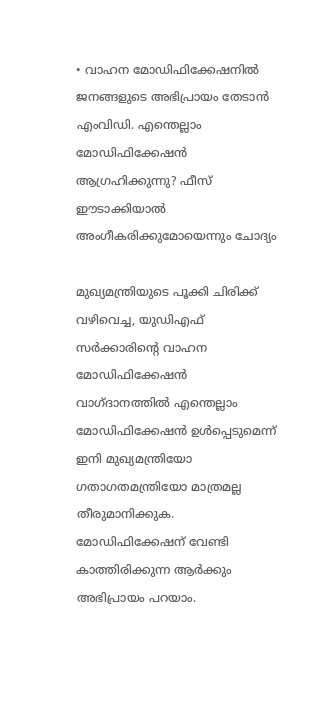• വാഹന മോഡിഫിക്കേഷനില്‍ ജനങ്ങളുടെ അഭിപ്രായം തേടാന്‍ എംവിഡി. എന്തെല്ലാം മോഡിഫിക്കേഷന്‍ ആഗ്രഹിക്കുന്നു? ഫീസ് ഈടാക്കിയാല്‍ അംഗീകരിക്കുമോയെന്നും ചോദ്യം

മുഖ്യമന്ത്രിയുടെ പൂക്കി ചിരിക്ക് വഴിവെച്ച, യുഡിഎഫ് സര്‍ക്കാരിന്‍റെ വാഹന മോഡിഫിക്കേഷന്‍ വാഗ്ദാനത്തില്‍ എന്തെല്ലാം മോഡിഫിക്കേഷന്‍ ഉള്‍പ്പെടുമെന്ന് ഇനി മുഖ്യമന്ത്രിയോ ഗതാഗതമന്ത്രിയോ മാത്രമല്ല തീരുമാനിക്കുക. മോഡിഫിക്കേഷന് വേണ്ടി കാത്തിരിക്കുന്ന ആര്‍ക്കും അഭിപ്രായം പറയാം.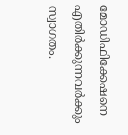മോഡിഫിക്കേഷനെ എതിര്‍ക്കുന്നവര്‍ക്കും സ്വാഗതം.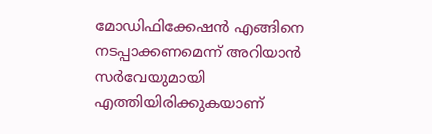മോഡിഫിക്കേഷന്‍ എങ്ങിനെ നടപ്പാക്കണമെന്ന് അറിയാന്‍ സര്‍വേയുമായി എത്തിയിരിക്കുകയാണ്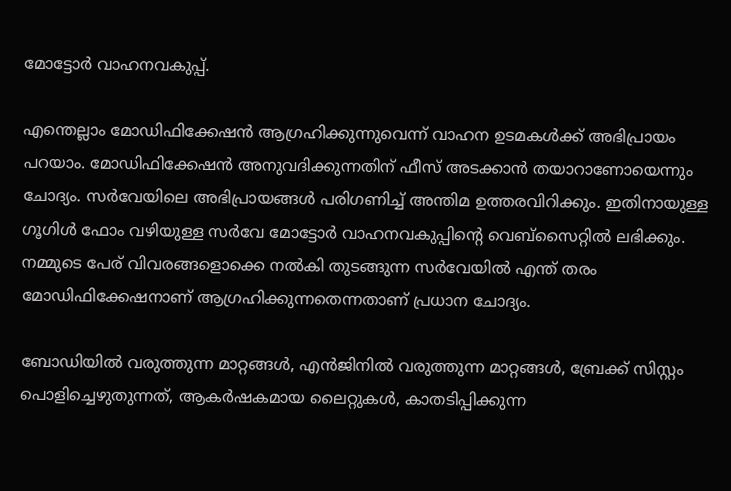മോട്ടോര്‍ വാഹനവകുപ്പ്.

എന്തെല്ലാം മോഡിഫിക്കേഷന്‍ ആഗ്രഹിക്കുന്നുവെന്ന് വാഹന ഉടമകള്‍ക്ക് അഭിപ്രായം പറയാം. മോഡിഫിക്കേഷന്‍ അനുവദിക്കുന്നതിന് ഫീസ് അടക്കാന്‍ തയാറാണോയെന്നും ചോദ്യം. സര്‍വേയിലെ അഭിപ്രായങ്ങള്‍ പരിഗണിച്ച് അന്തിമ ഉത്തരവിറിക്കും. ഇതിനായുള്ള ഗൂഗിള്‍ ഫോം വഴിയുള്ള സര്‍വേ മോട്ടോര്‍ വാഹനവകുപ്പിന്‍റെ വെബ്സൈറ്റില്‍ ലഭിക്കും. നമ്മുടെ പേര് വിവരങ്ങളൊക്കെ നല്‍കി തുടങ്ങുന്ന സര്‍വേയില്‍ എന്ത് തരം മോഡിഫിക്കേഷനാണ് ആഗ്രഹിക്കുന്നതെന്നതാണ് പ്രധാന ചോദ്യം.

ബോഡിയില്‍ വരുത്തുന്ന മാറ്റങ്ങള്‍, എന്‍ജിനില്‍ വരുത്തുന്ന മാറ്റങ്ങള്‍, ബ്രേക്ക് സിസ്റ്റം പൊളിച്ചെഴുതുന്നത്, ആകര്‍ഷകമായ ലൈറ്റുകള്‍, കാതടിപ്പിക്കുന്ന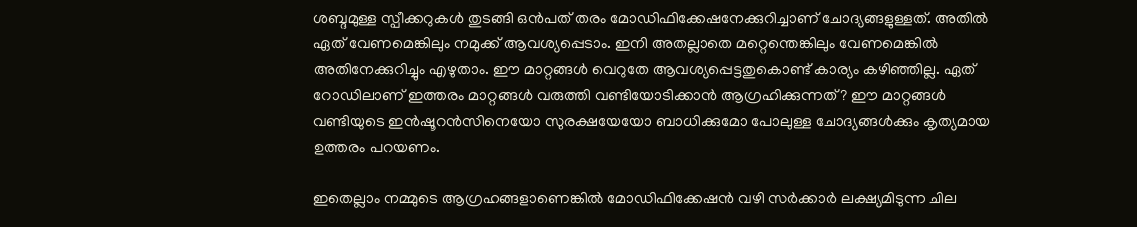ശബ്ദമുള്ള സ്പീക്കറുകള്‍ തുടങ്ങി ഒന്‍പത് തരം മോഡിഫിക്കേഷനേക്കുറിച്ചാണ് ചോദ്യങ്ങളുള്ളത്. അതില്‍ ഏത് വേണമെങ്കിലും നമുക്ക് ആവശ്യപ്പെടാം. ഇനി അതല്ലാതെ മറ്റെന്തെങ്കിലും വേണമെങ്കില്‍ അതിനേക്കുറിച്ചും എഴുതാം. ഈ മാറ്റങ്ങള്‍ വെറുതേ ആവശ്യപ്പെട്ടതുകൊണ്ട് കാര്യം കഴിഞ്ഞില്ല. ഏത് റോഡിലാണ് ഇത്തരം മാറ്റങ്ങള്‍ വരുത്തി വണ്ടിയോടിക്കാന്‍ ആഗ്രഹിക്കുന്നത്? ഈ മാറ്റങ്ങള്‍ വണ്ടിയുടെ ഇന്‍ഷൂറന്‍സിനെയോ സുരക്ഷയേയോ ബാധിക്കുമോ പോലുള്ള ചോദ്യങ്ങള്‍ക്കും കൃത്യമായ ഉത്തരം പറയണം.

ഇതെല്ലാം നമ്മുടെ ആഗ്രഹങ്ങളാണെങ്കില്‍ മോഡിഫിക്കേഷന്‍ വഴി സര്‍ക്കാര്‍ ലക്ഷ്യമിടുന്ന ചില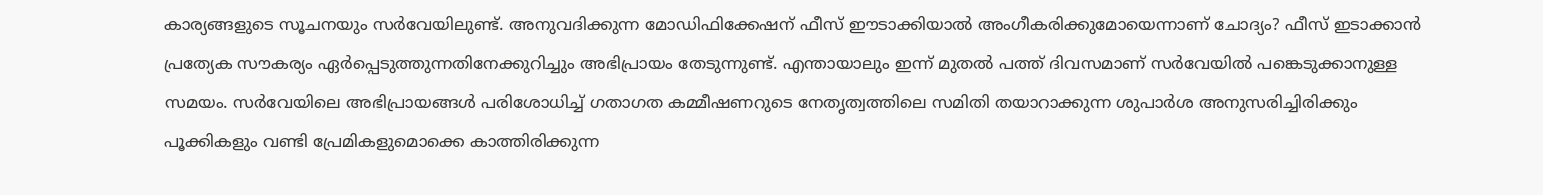കാര്യങ്ങളുടെ സൂചനയും സര്‍വേയിലുണ്ട്. അനുവദിക്കുന്ന മോഡിഫിക്കേഷന് ഫീസ് ഈടാക്കിയാല്‍ അംഗീകരിക്കുമോയെന്നാണ് ചോദ്യം? ഫീസ് ഇടാക്കാന്‍ പ്രത്യേക സൗകര്യം ഏര്‍പ്പെടുത്തുന്നതിനേക്കുറിച്ചും അഭിപ്രായം തേടുന്നുണ്ട്. എന്തായാലും ഇന്ന് മുതല്‍ പത്ത് ദിവസമാണ് സര്‍വേയില്‍ പങ്കെടുക്കാനുള്ള സമയം. സര്‍വേയിലെ അഭിപ്രായങ്ങള്‍ പരിശോധിച്ച് ഗതാഗത കമ്മീഷണറുടെ നേതൃത്വത്തിലെ സമിതി തയാറാക്കുന്ന ശുപാര്‍ശ അനുസരിച്ചിരിക്കും പൂക്കികളും വണ്ടി പ്രേമികളുമൊക്കെ കാത്തിരിക്കുന്ന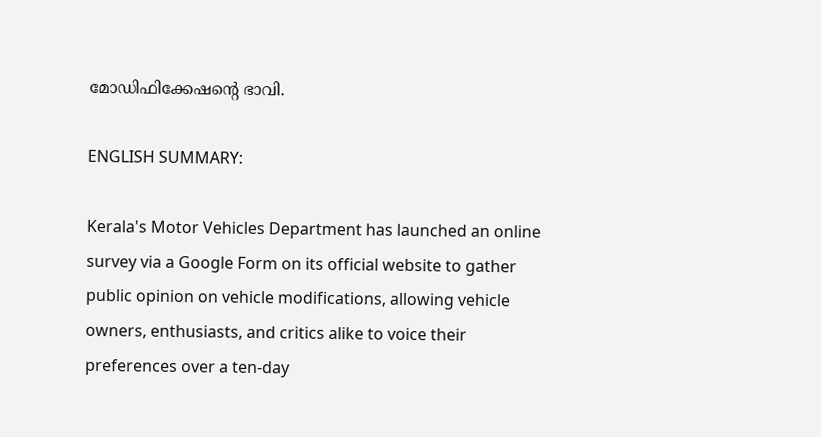മോഡിഫിക്കേഷന്‍റെ ഭാവി.

ENGLISH SUMMARY:

Kerala's Motor Vehicles Department has launched an online survey via a Google Form on its official website to gather public opinion on vehicle modifications, allowing vehicle owners, enthusiasts, and critics alike to voice their preferences over a ten-day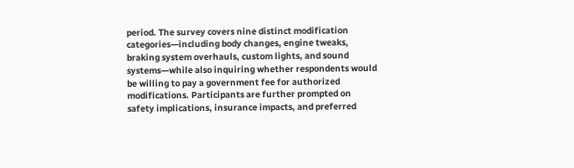period. The survey covers nine distinct modification categories—including body changes, engine tweaks, braking system overhauls, custom lights, and sound systems—while also inquiring whether respondents would be willing to pay a government fee for authorized modifications. Participants are further prompted on safety implications, insurance impacts, and preferred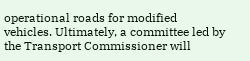operational roads for modified vehicles. Ultimately, a committee led by the Transport Commissioner will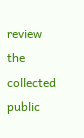review the collected public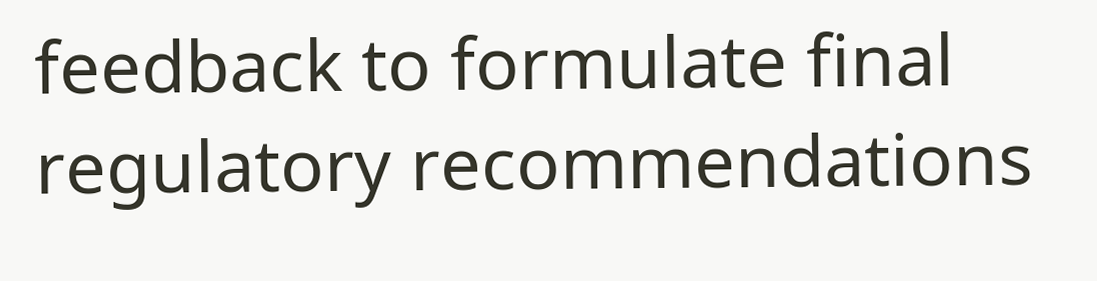feedback to formulate final regulatory recommendations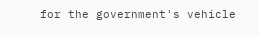for the government's vehicle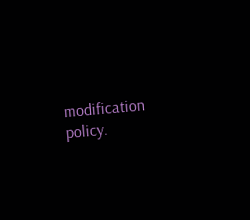modification policy.